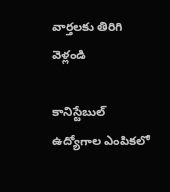వార్తలకు తిరిగి వెళ్లండి

కానిస్టేబుల్ ఉద్యోగాల ఎంపికలో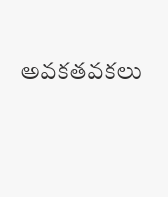అవకతవకలు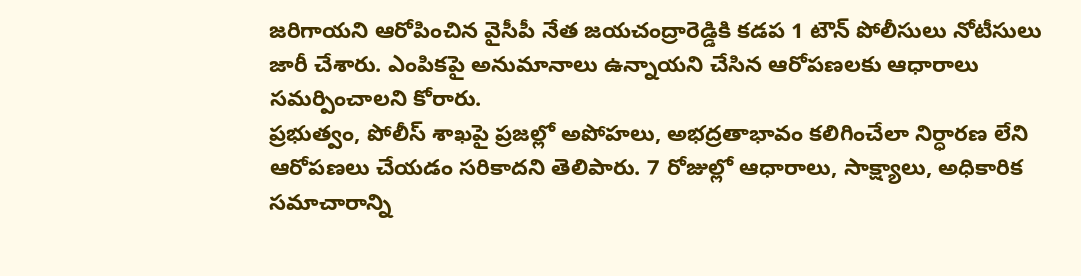జరిగాయని ఆరోపించిన వైసీపీ నేత జయచంద్రారెడ్డికి కడప 1 టౌన్ పోలీసులు నోటీసులు జారీ చేశారు. ఎంపికపై అనుమానాలు ఉన్నాయని చేసిన ఆరోపణలకు ఆధారాలు సమర్పించాలని కోరారు.
ప్రభుత్వం, పోలీస్ శాఖపై ప్రజల్లో అపోహలు, అభద్రతాభావం కలిగించేలా నిర్ధారణ లేని ఆరోపణలు చేయడం సరికాదని తెలిపారు. 7 రోజుల్లో ఆధారాలు, సాక్ష్యాలు, అధికారిక సమాచారాన్ని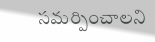సమర్పించాలని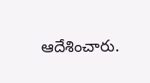ఆదేశించారు.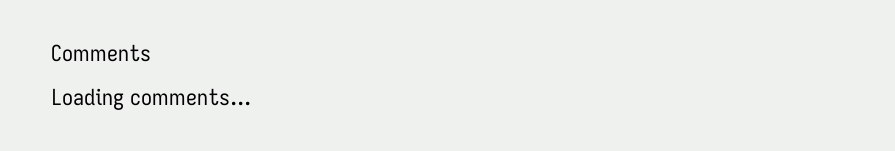Comments
Loading comments...